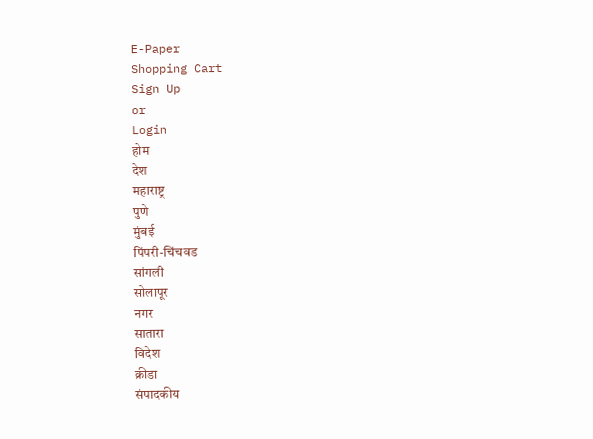E-Paper
Shopping Cart
Sign Up
or
Login
होम
देश
महाराष्ट्र
पुणे
मुंबई
पिंपरी-चिंचवड
सांगली
सोलापूर
नगर
सातारा
विदेश
क्रीडा
संपादकीय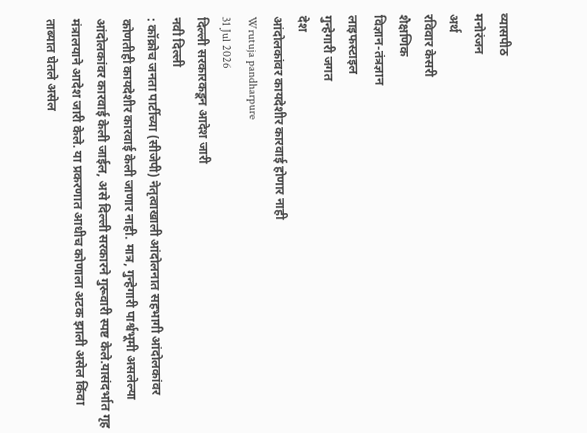व्यासपीठ
मनोरंजन
अर्थ
रविवार केसरी
शैक्षणिक
विज्ञान-तंत्रज्ञान
लाइफस्टाइल
गुन्हेगारी जगत
देश
आंदोलकांवर कायदेशीर कारवाई होणार नाही
Wrutuja pandharpure
31 Jul 2026
दिल्ली सरकारकडून आदेश जारी
नवी दिल्ली
: कॉक्रोच जनता पार्टीच्या (सीजेपी) नेतृत्वाखाली आंदोलनात सहभागी आंदोलकांवर कोणतीही कायदेशीर कारवाई केली जाणार नाही. मात्र, गुन्हेगारी पार्श्वभूमी असलेल्या आंदोलकांवर कारवाई केली जाईल, असे दिल्ली सरकारने गुरूवारी स्पष्ट केले.यासंदर्भात गृह मंत्रालयाने आदेश जारी केले. या प्रकरणात आधीच कोणाला अटक झाली असेल किंवा ताब्यात घेतले असेल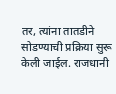तर, त्यांना तातडीने सोडण्याची प्रक्रिया सुरू केली जाईल. राजधानी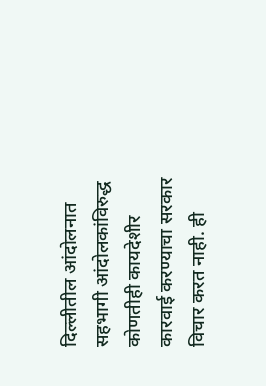दिल्लीतील आंदोलनात सहभागी आंदोलकांविरुद्ध कोणतीही कायदेशीर कारवाई करण्याचा सरकार विचार करत नाही. ही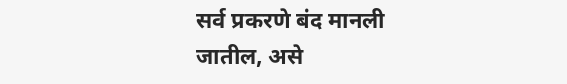सर्व प्रकरणे बंद मानली जातील, असे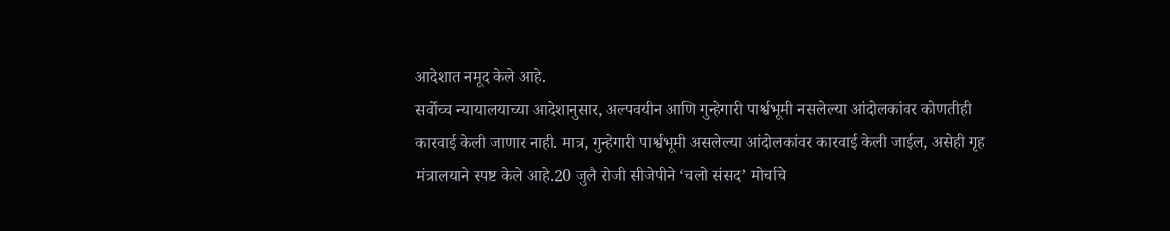आदेशात नमूद केले आहे.
सर्वोच्च न्यायालयाच्या आदेशानुसार, अल्पवयीन आणि गुन्हेगारी पार्श्वभूमी नसलेल्या आंदोलकांवर कोणतीही कारवाई केली जाणार नाही. मात्र, गुन्हेगारी पार्श्वभूमी असलेल्या आंदोलकांवर कारवाई केली जाईल, असेही गृह मंत्रालयाने स्पष्ट केले आहे.20 जुलै रोजी सीजेपीने ‘चलो संसद’ मोर्चाचे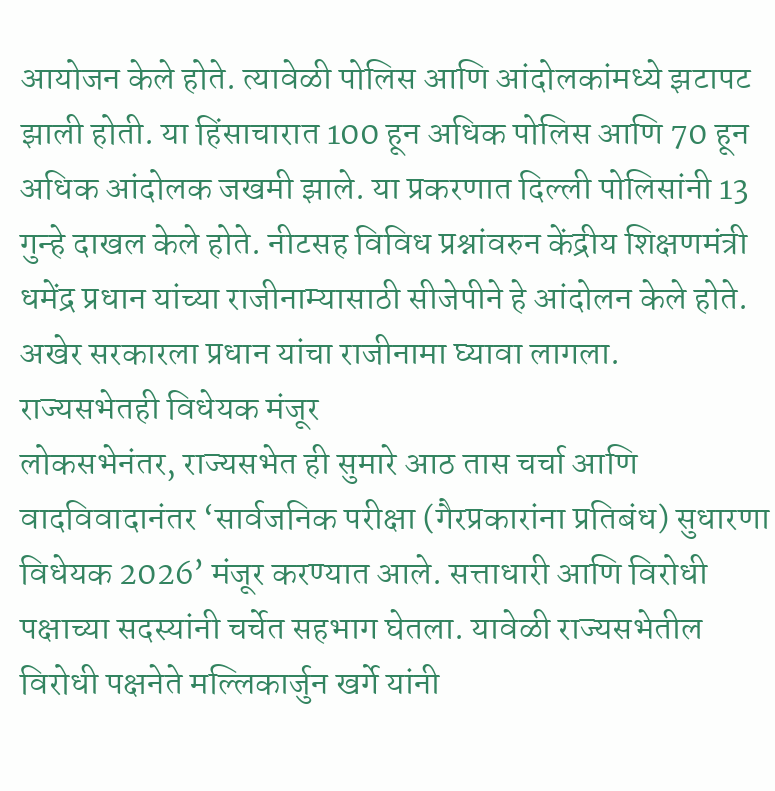आयोजन केले होते. त्यावेळी पोलिस आणि आंदोलकांमध्ये झटापट झाली होती. या हिंसाचारात 100 हून अधिक पोलिस आणि 70 हून अधिक आंदोलक जखमी झाले. या प्रकरणात दिल्ली पोलिसांनी 13 गुन्हे दाखल केले होते. नीटसह विविध प्रश्नांवरुन केंद्रीय शिक्षणमंत्री धमेंद्र प्रधान यांच्या राजीनाम्यासाठी सीजेपीने हे आंदोलन केले होते. अखेर सरकारला प्रधान यांचा राजीनामा घ्यावा लागला.
राज्यसभेतही विधेयक मंजूर
लोकसभेनंतर, राज्यसभेत ही सुमारे आठ तास चर्चा आणि वादविवादानंतर ‘सार्वजनिक परीक्षा (गैरप्रकारांना प्रतिबंध) सुधारणा विधेयक 2026’ मंजूर करण्यात आले. सत्ताधारी आणि विरोधी पक्षाच्या सदस्यांनी चर्चेत सहभाग घेतला. यावेळी राज्यसभेतील विरोधी पक्षनेते मल्लिकार्जुन खर्गे यांनी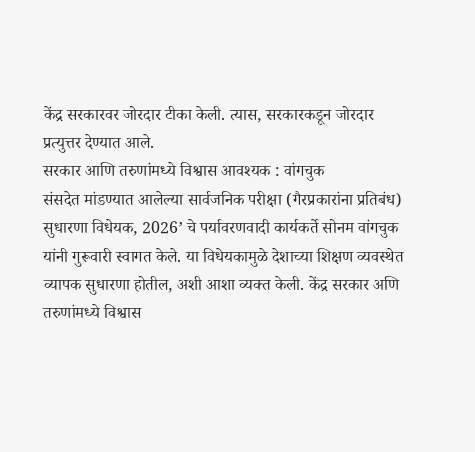केंद्र सरकारवर जोरदार टीका केली. त्यास, सरकारकडून जोरदार प्रत्युत्तर देण्यात आले.
सरकार आणि तरुणांमध्ये विश्वास आवश्यक : वांगचुक
संसदेत मांडण्यात आलेल्या सार्वजनिक परीक्षा (गैरप्रकारांना प्रतिबंध) सुधारणा विधेयक, 2026’ चे पर्यावरणवादी कार्यकर्ते सोनम वांगचुक यांनी गुरूवारी स्वागत केले. या विधेयकामुळे देशाच्या शिक्षण व्यवस्थेत व्यापक सुधारणा होतील, अशी आशा व्यक्त केली. केंद्र सरकार अणि तरुणांमध्ये विश्वास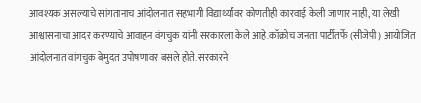आवश्यक असल्याचे सांगतानाच आंदोलनात सहभागी विद्यार्थ्यांवर कोणतीही कारवाई केली जाणार नाही, या लेखी आश्वासनाचा आदर करण्याचे आवाहन वंगचुक यांनी सरकारला केले आहे.कॉक्रोच जनता पार्टीतर्फे (सीजेपी) आयोजित आंदोलनात वांगचुक बेमुदत उपोषणावर बसले होते. सरकारने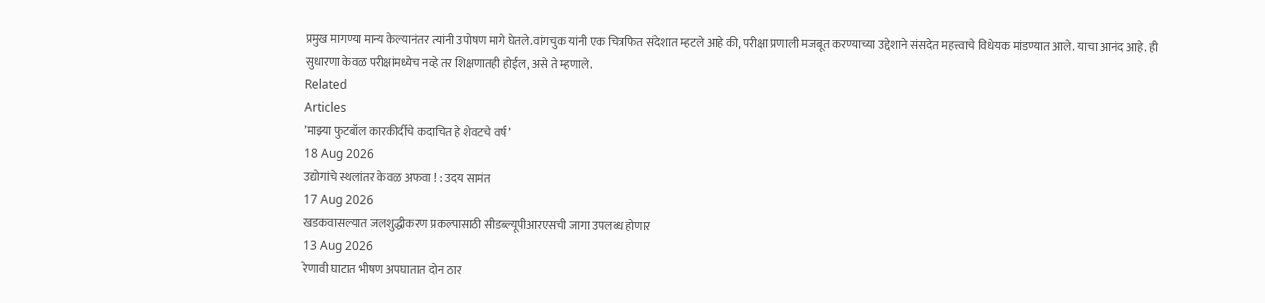प्रमुख मागण्या मान्य केल्यानंतर त्यांनी उपोषण मागे घेतले.वांगचुक यांनी एक चित्रफित संदेशात म्हटले आहे की, परीक्षा प्रणाली मजबूत करण्याच्या उद्देशाने संसदेत महत्त्वाचे विधेयक मांडण्यात आले. याचा आनंद आहे. ही सुधारणा केवळ परीक्षांमध्येच नव्हे तर शिक्षणातही होईल, असे ते म्हणाले.
Related
Articles
’माझ्या फुटबॉल कारकीर्दीचे कदाचित हे शेवटचे वर्ष’
18 Aug 2026
उद्योगांचे स्थलांतर केवळ अफवा ! : उदय सामंत
17 Aug 2026
खडकवासल्यात जलशुद्धीकरण प्रकल्पासाठी सीडब्ल्यूपीआरएसची जागा उपलब्ध होणार
13 Aug 2026
रेणावी घाटात भीषण अपघातात दोन ठार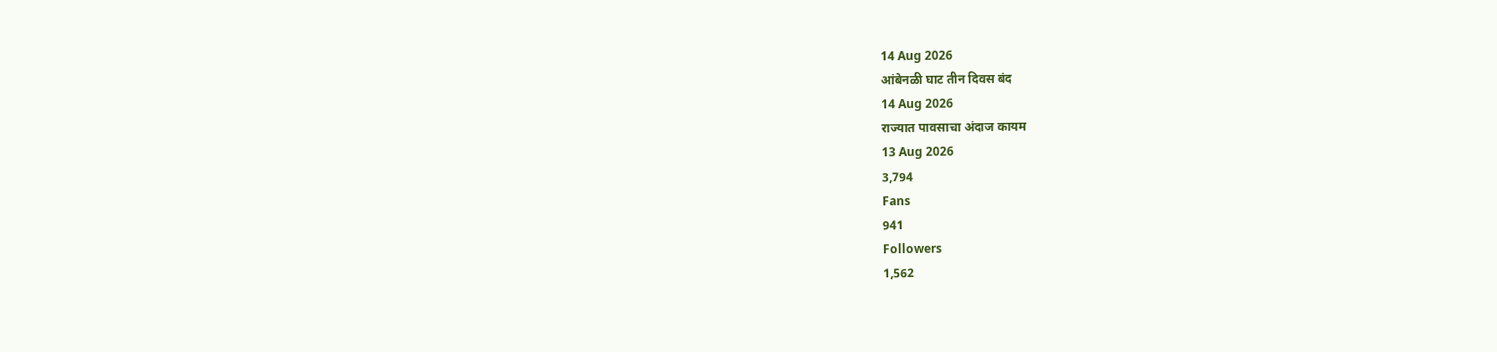14 Aug 2026
आंबेनळी घाट तीन दिवस बंद
14 Aug 2026
राज्यात पावसाचा अंदाज कायम
13 Aug 2026
3,794
Fans
941
Followers
1,562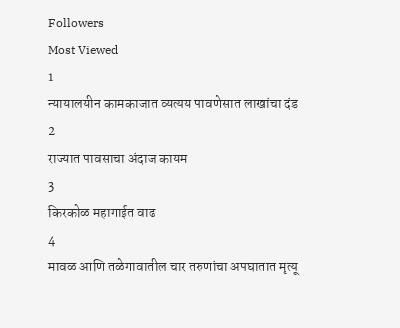Followers
Most Viewed
1
न्यायालयीन कामकाजात व्यत्यय पावणेसात लाखांचा दंड
2
राज्यात पावसाचा अंदाज कायम
3
किरकोळ महागाईत वाढ
4
मावळ आणि तळेगावातील चार तरुणांचा अपघातात मृत्यू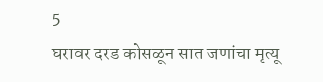5
घरावर दरड कोसळून सात जणांचा मृत्यू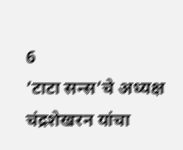6
’टाटा सन्स’चे अध्यक्ष चंद्रशेखरन यांचा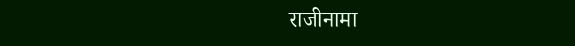राजीनामा